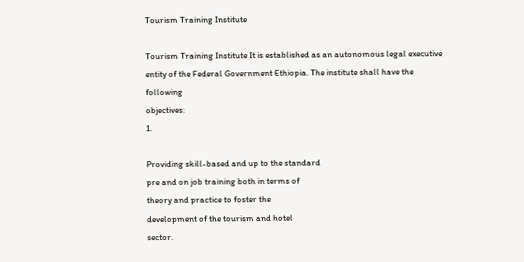Tourism Training Institute

Tourism Training Institute It is established as an autonomous legal executive entity of the Federal Government Ethiopia. The institute shall have the following
objectives:
1.

Providing skill-based and up to the standard
pre and on job training both in terms of
theory and practice to foster the
development of the tourism and hotel
sector.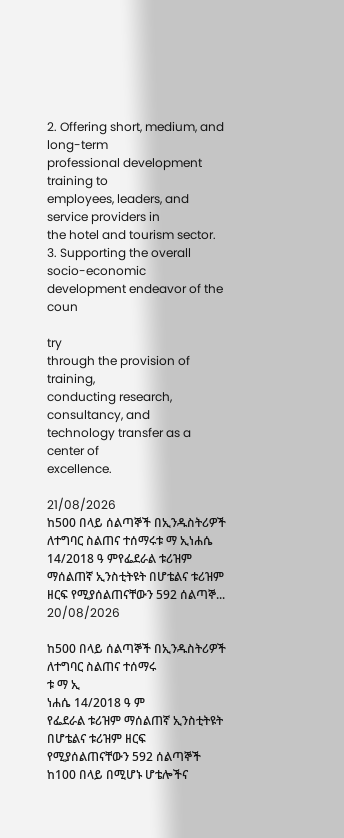2. Offering short, medium, and long-term
professional development training to
employees, leaders, and service providers in
the hotel and tourism sector.
3. Supporting the overall socio-economic
development endeavor of the coun

try
through the provision of training,
conducting research, consultancy, and
technology transfer as a center of
excellence.

21/08/2026
ከ500 በላይ ሰልጣኞች በኢንዱስትሪዎች  ለተግባር ስልጠና ተሰማሩቱ ማ ኢነሐሴ 14/2018 ዓ ምየፌደራል ቱሪዝም ማሰልጠኛ ኢንስቲትዩት በሆቴልና ቱሪዝም ዘርፍ የሚያሰልጠናቸውን 592 ሰልጣኞ...
20/08/2026

ከ500 በላይ ሰልጣኞች በኢንዱስትሪዎች ለተግባር ስልጠና ተሰማሩ
ቱ ማ ኢ
ነሐሴ 14/2018 ዓ ም
የፌደራል ቱሪዝም ማሰልጠኛ ኢንስቲትዩት በሆቴልና ቱሪዝም ዘርፍ የሚያሰልጠናቸውን 592 ሰልጣኞች ከ100 በላይ በሚሆኑ ሆቴሎችና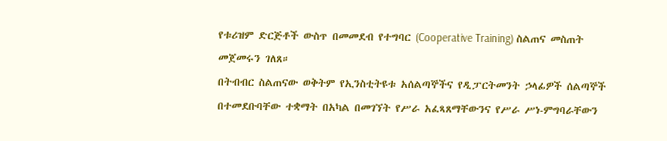የቱሪዝም ድርጅቶች ውስጥ በመመደብ የተግባር (Cooperative Training) ስልጠና መስጠት መጀመሩን ገለጸ።
በትብብር ስልጠናው ወቅትም የኢንስቲትዩቱ አሰልጣኞችና የዲፓርትመንት ኃላፊዎች ሰልጣኞች በተመደቡባቸው ተቋማት በአካል በመገኘት የሥራ አፈጻጸማቸውንና የሥራ ሥነ-ምግባራቸውን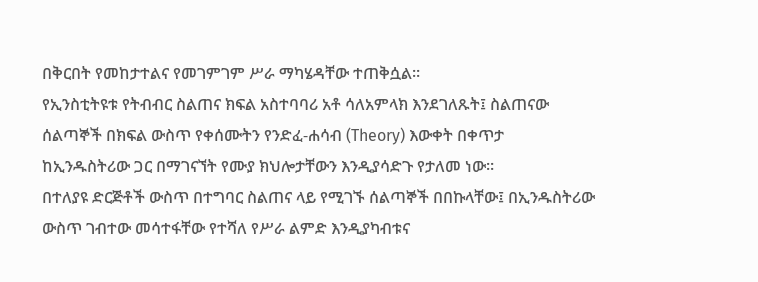በቅርበት የመከታተልና የመገምገም ሥራ ማካሄዳቸው ተጠቅሷል።
የኢንስቲትዩቱ የትብብር ስልጠና ክፍል አስተባባሪ አቶ ሳለአምላክ እንደገለጹት፤ ስልጠናው ሰልጣኞች በክፍል ውስጥ የቀሰሙትን የንድፈ-ሐሳብ (Theory) እውቀት በቀጥታ ከኢንዱስትሪው ጋር በማገናኘት የሙያ ክህሎታቸውን እንዲያሳድጉ የታለመ ነው።
በተለያዩ ድርጅቶች ውስጥ በተግባር ስልጠና ላይ የሚገኙ ሰልጣኞች በበኩላቸው፤ በኢንዱስትሪው ውስጥ ገብተው መሳተፋቸው የተሻለ የሥራ ልምድ እንዲያካብቱና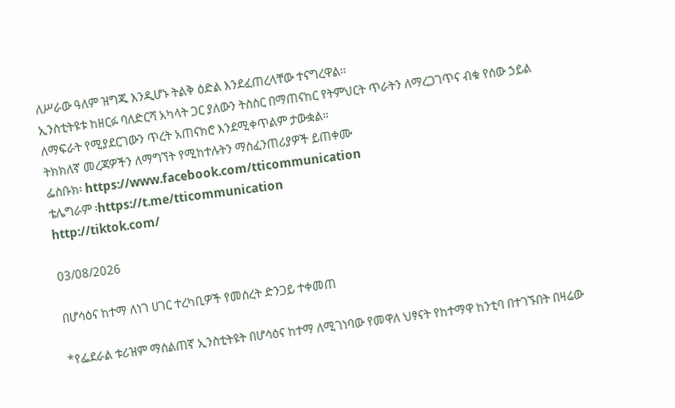ለሥራው ዓለም ዝግጁ እንዲሆኑ ትልቅ ዕድል እንደፈጠረላቸው ተናግረዋል።
ኢንስቲትዩቱ ከዘርፉ ባለድርሻ አካላት ጋር ያለውን ትስስር በማጠናከር የትምህርት ጥራትን ለማረጋገጥና ብቁ የሰው ኃይል ለማፍራት የሚያደርገውን ጥረት አጠናክሮ እንደሚቀጥልም ታውቋል።
ትክክለኛ መረጃዎችን ለማግኘት የሚከተሉትን ማስፈንጠሪያዎች ይጠቀሙ
ፌስቡክ፡ https://www.facebook.com/tticommunication
ቴሌግራም ፡https://t.me/tticommunication
http://tiktok.com/

03/08/2026

በሆሳዕና ከተማ ለነገ ሀገር ተረካቢዎች የመሰረት ድንጋይ ተቀመጠ

*የፌደራል ቱሪዝም ማሰልጠኛ ኢንስቲትዩት በሆሳዕና ከተማ ለሚገነባው የመዋለ ህፃናት የከተማዋ ከንቲባ በተገኙበት በዛሬው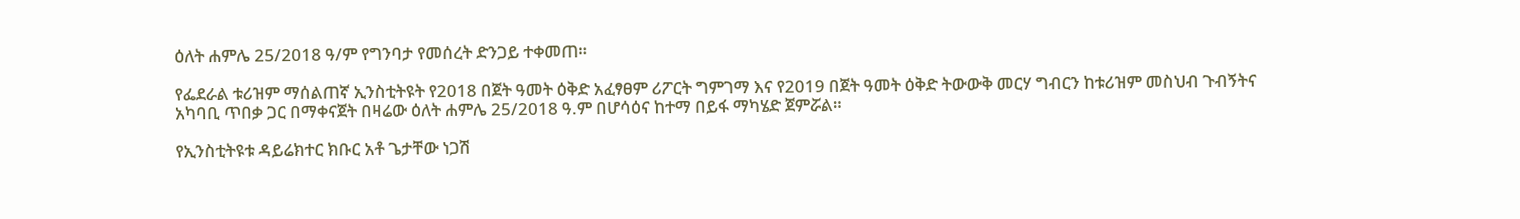ዕለት ሐምሌ 25/2018 ዓ/ም የግንባታ የመሰረት ድንጋይ ተቀመጠ።

የፌደራል ቱሪዝም ማሰልጠኛ ኢንስቲትዩት የ2018 በጀት ዓመት ዕቅድ አፈፃፀም ሪፖርት ግምገማ እና የ2019 በጀት ዓመት ዕቅድ ትውውቅ መርሃ ግብርን ከቱሪዝም መስህብ ጉብኝትና አካባቢ ጥበቃ ጋር በማቀናጀት በዛሬው ዕለት ሐምሌ 25/2018 ዓ.ም በሆሳዕና ከተማ በይፋ ማካሄድ ጀምሯል።

የኢንስቲትዩቱ ዳይሬክተር ክቡር አቶ ጌታቸው ነጋሽ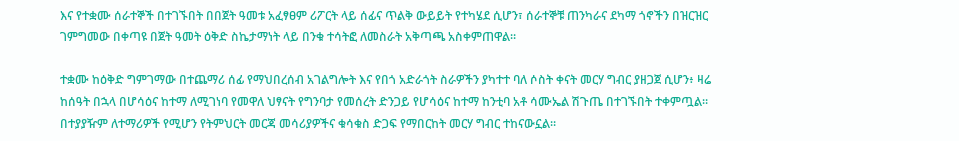እና የተቋሙ ሰራተኞች በተገኙበት በበጀት ዓመቱ አፈፃፀም ሪፖርት ላይ ሰፊና ጥልቅ ውይይት የተካሄደ ሲሆን፣ ሰራተኞቹ ጠንካራና ደካማ ጎኖችን በዝርዝር ገምግመው በቀጣዩ በጀት ዓመት ዕቅድ ስኬታማነት ላይ በንቁ ተሳትፎ ለመስራት አቅጣጫ አስቀምጠዋል።

ተቋሙ ከዕቅድ ግምገማው በተጨማሪ ሰፊ የማህበረሰብ አገልግሎት እና የበጎ አድራጎት ስራዎችን ያካተተ ባለ ሶስት ቀናት መርሃ ግብር ያዘጋጀ ሲሆን፥ ዛሬ ከሰዓት በኋላ በሆሳዕና ከተማ ለሚገነባ የመዋለ ህፃናት የግንባታ የመሰረት ድንጋይ የሆሳዕና ከተማ ከንቲባ አቶ ሳሙኤል ሽጉጤ በተገኙበት ተቀምጧል። በተያያዥም ለተማሪዎች የሚሆን የትምህርት መርጃ መሳሪያዎችና ቁሳቁስ ድጋፍ የማበርከት መርሃ ግብር ተከናውኗል።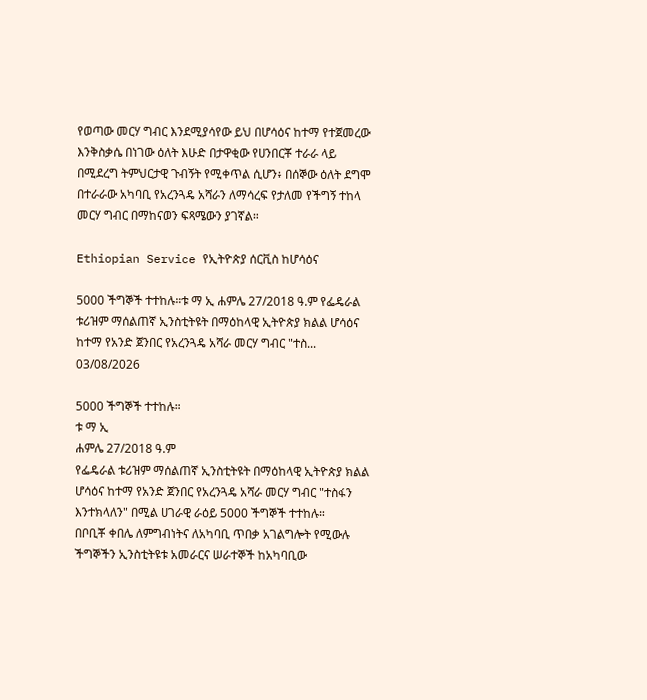የወጣው መርሃ ግብር እንደሚያሳየው ይህ በሆሳዕና ከተማ የተጀመረው እንቅስቃሴ በነገው ዕለት እሁድ በታዋቂው የሀንበርቾ ተራራ ላይ በሚደረግ ትምህርታዊ ጉብኝት የሚቀጥል ሲሆን፥ በሰኞው ዕለት ደግሞ በተራራው አካባቢ የአረንጓዴ አሻራን ለማሳረፍ የታለመ የችግኝ ተከላ መርሃ ግብር በማከናወን ፍጻሜውን ያገኛል።

Ethiopian Service የኢትዮጵያ ሰርቪስ ከሆሳዕና

5000 ችግኞች ተተከሉ።ቱ ማ ኢ ሐምሌ 27/2018 ዓ.ም የፌዴራል ቱሪዝም ማሰልጠኛ ኢንስቲትዩት በማዕከላዊ ኢትዮጵያ ክልል ሆሳዕና ከተማ የአንድ ጀንበር የአረንጓዴ አሻራ መርሃ ግብር "ተስ...
03/08/2026

5000 ችግኞች ተተከሉ።
ቱ ማ ኢ
ሐምሌ 27/2018 ዓ.ም
የፌዴራል ቱሪዝም ማሰልጠኛ ኢንስቲትዩት በማዕከላዊ ኢትዮጵያ ክልል ሆሳዕና ከተማ የአንድ ጀንበር የአረንጓዴ አሻራ መርሃ ግብር "ተስፋን እንተክላለን" በሚል ሀገራዊ ራዕይ 5000 ችግኞች ተተከሉ።
በቦቢቾ ቀበሌ ለምግብነትና ለአካባቢ ጥበቃ አገልግሎት የሚውሉ ችግኞችን ኢንስቲትዩቱ አመራርና ሠራተኞች ከአካባቢው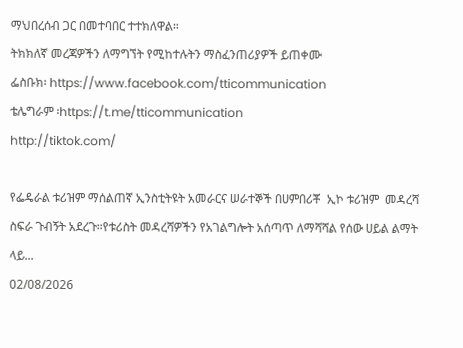ማህበረሰብ ጋር በመተባበር ተተክለዋል።
ትክክለኛ መረጃዎችን ለማግኘት የሚከተሉትን ማስፈንጠሪያዎች ይጠቀሙ
ፌስቡክ፡ https://www.facebook.com/tticommunication
ቴሌግራም ፡https://t.me/tticommunication
http://tiktok.com/

የፌዴራል ቱሪዝም ማሰልጠኛ ኢንስቲትዩት አመራርና ሠራተኞች በሀምበሪቾ  ኢኮ ቱሪዝም  መዳረሻ ስፍራ ጉብኝት አደረጉ።የቱሪስት መዳረሻዎችን የአገልግሎት አሰጣጥ ለማሻሻል የሰው ሀይል ልማት ላይ...
02/08/2026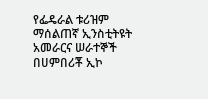የፌዴራል ቱሪዝም ማሰልጠኛ ኢንስቲትዩት አመራርና ሠራተኞች በሀምበሪቾ ኢኮ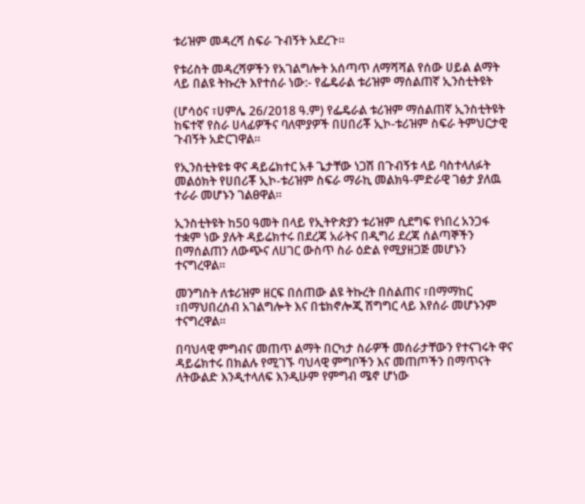ቱሪዝም መዳረሻ ስፍራ ጉብኝት አደረጉ።

የቱሪስት መዳረሻዎችን የአገልግሎት አሰጣጥ ለማሻሻል የሰው ሀይል ልማት ላይ በልዩ ትኩረት እየተሰራ ነው:- የፌዴራል ቱሪዝም ማሰልጠኛ ኢንስቲትዩት

(ሆሳዕና ፣ሀምሌ 26/2018 ዓ.ም) የፌዴራል ቱሪዝም ማሰልጠኛ ኢንስቲትዩት ከፍተኛ የስራ ሀላፊዎችና ባለሞያዎች በሀበሪቾ ኢኮ-ቱሪዝም ስፍራ ትምህርታዊ ጉብኝት አድርገዋል።

የኢንስቲትዩቱ ዋና ዳይሬክተር አቶ ጌታቸው ነጋሽ በጉብኝቱ ላይ ባስተላለፉት መልዕክት የሀበሪቾ ኢኮ-ቱሪዝም ስፍራ ማራኪ መልክዓ-ምድራዊ ገፅታ ያለዉ ተራራ መሆኑን ገልፀዋል።

ኢንስቲትዩት ከ50 ዓመት በላይ የኢትዮጵያን ቱሪዝም ሲደግፍ የነበረ አንጋፋ ተቋም ነው ያሉት ዳይሬክተሩ በደረጃ አራትና በዲግሪ ደረጃ ሰልጣኞችን በማሰልጠን ለውጭና ለሀገር ውስጥ ስራ ዕድል የሚያዘጋጅ መሆኑን ተናግረዋል።

መንግስት ለቱሪዝም ዘርፍ በሰጠው ልዩ ትኩረት በስልጠና ፣በማማከር ፣በማህበረሰብ አገልግሎት እና በቴክኖሎጂ ሽግግር ላይ እየሰራ መሆኑንም ተናግረዋል።

በባህላዊ ምግብና መጠጥ ልማት በርካታ ስራዎች መሰራታቸውን የተናገሩት ዋና ዳይሬክተሩ በክልሉ የሚገኙ ባህላዊ ምግቦችን እና መጠጦችን በማጥናት ለትውልድ እንዲተላለፍ እንዲሁም የምግብ ሜኖ ሆነው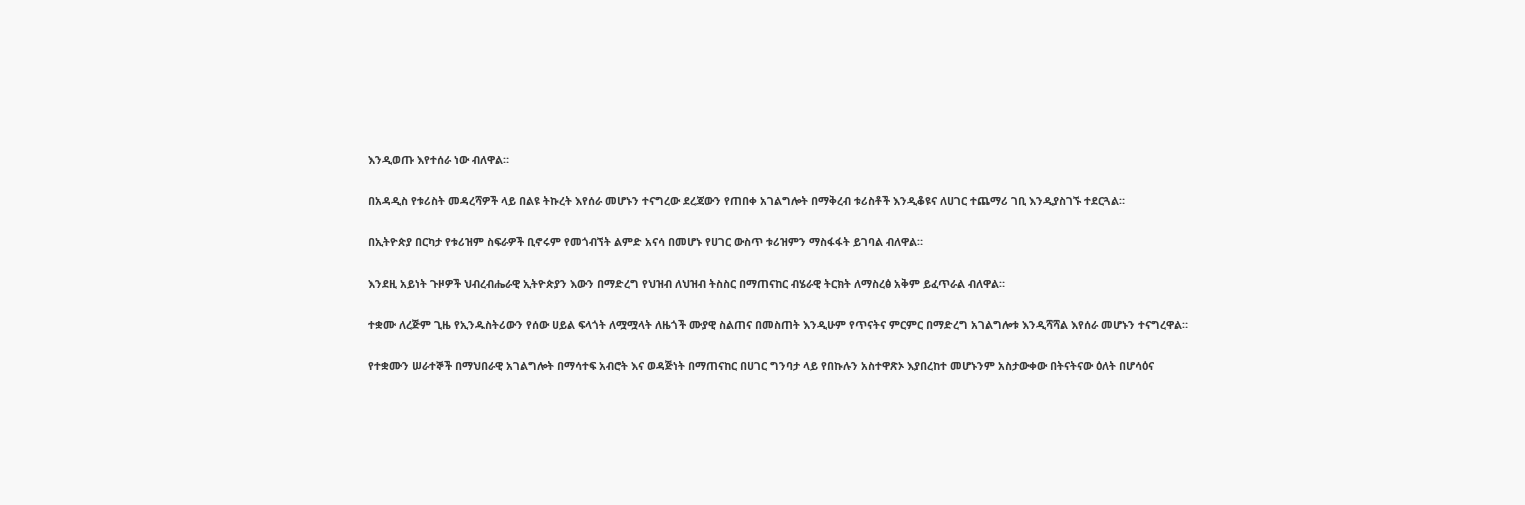እንዲወጡ እየተሰራ ነው ብለዋል።

በአዳዲስ የቱሪስት መዳረሻዎች ላይ በልዩ ትኩረት እየሰራ መሆኑን ተናግረው ደረጃውን የጠበቀ አገልግሎት በማቅረብ ቱሪስቶች እንዲቆዩና ለሀገር ተጨማሪ ገቢ እንዲያስገኙ ተደርጓል።

በኢትዮጵያ በርካታ የቱሪዝም ስፍራዎች ቢኖሩም የመጎብኘት ልምድ አናሳ በመሆኑ የሀገር ውስጥ ቱሪዝምን ማስፋፋት ይገባል ብለዋል።

እንደዚ አይነት ጉዞዎች ህብረብሔራዊ ኢትዮጵያን እውን በማድረግ የህዝብ ለህዝብ ትስስር በማጠናከር ብሄራዊ ትርክት ለማስረፅ አቅም ይፈጥራል ብለዋል።

ተቋሙ ለረጅም ጊዜ የኢንዱስትሪውን የሰው ሀይል ፍላጎት ለሟሟላት ለዜጎች ሙያዊ ስልጠና በመስጠት እንዲሁም የጥናትና ምርምር በማድረግ አገልግሎቱ እንዲሻሻል እየሰራ መሆኑን ተናግረዋል።

የተቋሙን ሠራተኞች በማህበራዊ አገልግሎት በማሳተፍ አብሮት እና ወዳጅነት በማጠናከር በሀገር ግንባታ ላይ የበኩሉን አስተዋጽኦ እያበረከተ መሆኑንም አስታውቀው በትናትናው ዕለት በሆሳዕና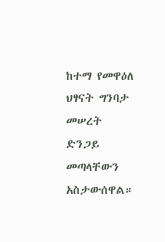ከተማ የመዋዕለ ህፃናት ግንባታ መሠረት ድንጋይ መጣላቸውን አስታውሰዋል።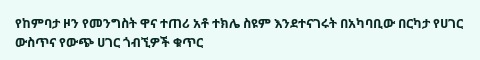የከምባታ ዞን የመንግስት ዋና ተጠሪ አቶ ተክሌ ስዩም እንደተናገሩት በአካባቢው በርካታ የሀገር ውስጥና የውጭ ሀገር ጎብኚዎች ቁጥር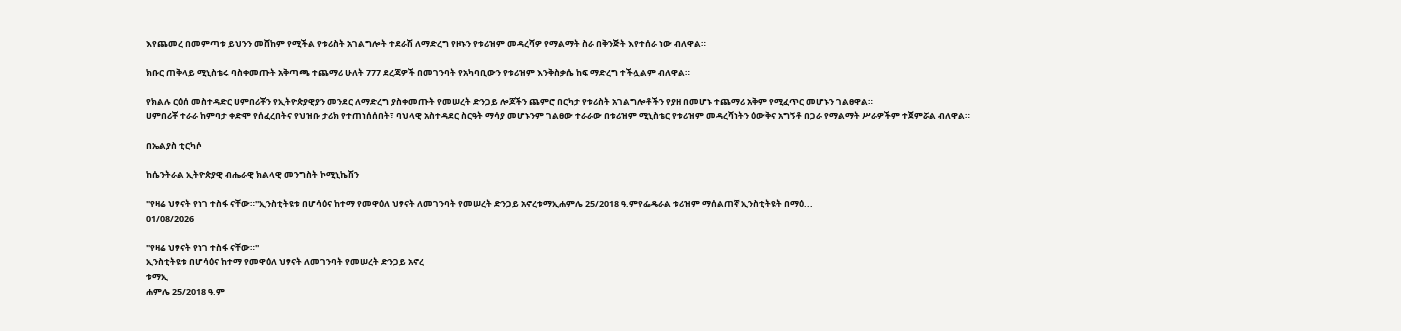እየጨመረ በመምጣቱ ይህንን መሸከም የሚችል የቱሪስት አገልግሎት ተደራሽ ለማድረግ የዞኑን የቱሪዝም መዳረሻዎ የማልማት ስራ በቅንጅት እየተሰራ ነው ብለዋል።

ክቡር ጠቅላይ ሚኒስቴሩ ባስቀመጡት አቅጣጫ ተጨማሪ ሁለት 777 ደረጃዎች በመገንባት የአካባቢውን የቱሪዝም እንቅስቃሴ ከፍ ማድረግ ተችሏልም ብለዋል።

የክልሉ ርዕሰ መስተዳድር ሀምበሪቾን የኢትዮጵያዊያን መንደር ለማድረግ ያስቀመጡት የመሠረት ድንጋይ ሎጆችን ጨምሮ በርካታ የቱሪስት አገልግሎቶችን የያዘ በመሆኑ ተጨማሪ አቅም የሚፈጥር መሆኑን ገልፀዋል።
ሀምበሪቾ ተራራ ከምባታ ቀድሞ የሰፈረበትና የህዝቡ ታሪክ የተጠነሰሰበት፣ ባህላዊ አስተዳደር ስርዓት ማሳያ መሆኑንም ገልፀው ተራራው በቱሪዝም ሚኒስቴር የቱሪዝም መዳረሻነትን ዕውቅና አግኝቶ በጋራ የማልማት ሥራዎችም ተጀምሯል ብለዋል።

በኤልያስ ቲርካሶ

ከሴንትራል ኢትዮጵያዊ ብሔራዊ ክልላዊ መንግስት ኮሚኒኬሽን

"የዛሬ ህፃናት የነገ ተስፋ ናቸው።''ኢንስቲትዩቱ በሆሳዕና ከተማ የመዋዕለ ህፃናት ለመገንባት የመሠረት ድንጋይ አኖረቱማኢሐምሌ 25/2018 ዓ.ምየፌዴራል ቱሪዝም ማሰልጠኛ ኢንስቲትዩት በማዕ...
01/08/2026

"የዛሬ ህፃናት የነገ ተስፋ ናቸው።''
ኢንስቲትዩቱ በሆሳዕና ከተማ የመዋዕለ ህፃናት ለመገንባት የመሠረት ድንጋይ አኖረ
ቱማኢ
ሐምሌ 25/2018 ዓ.ም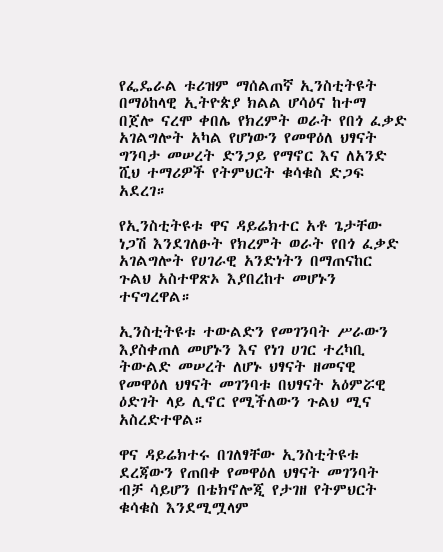የፌዴራል ቱሪዝም ማሰልጠኛ ኢንስቲትዩት በማዕከላዊ ኢትዮጵያ ክልል ሆሳዕና ከተማ በጀሎ ናረሞ ቀበሌ የክረምት ወራት የበጎ ፈቃድ አገልግሎት አካል የሆነውን የመዋዕለ ህፃናት ግንባታ መሠረት ድንጋይ የማኖር እና ለአንድ ሺህ ተማሪዎች የትምህርት ቁሳቁስ ድጋፍ አደረገ።

የኢንስቲትዩቱ ዋና ዳይሬክተር አቶ ጌታቸው ነጋሽ እንደገለፁት የክረምት ወራት የበጎ ፈቃድ አገልግሎት የሀገራዊ አንድነትን በማጠናከር ጉልህ አስተዋጽኦ እያበረከተ መሆኑን ተናግረዋል።

ኢንስቲትዩቱ ተውልድን የመገንባት ሥራውን እያስቀጠለ መሆኑን እና የነገ ሀገር ተረካቢ ትውልድ መሠረት ለሆኑ ህፃናት ዘመናዊ የመዋዕለ ህፃናት መገንባቱ በህፃናት አዕምሯዊ ዕድገት ላይ ሊኖር የሚችለውን ጉልህ ሚና አስረድተዋል።

ዋና ዳይሬክተሩ በገለፃቸው ኢንስቲትዩቱ ደረጃውን የጠበቀ የመዋዕለ ህፃናት መገንባት ብቻ ሳይሆን በቴክኖሎጂ የታገዘ የትምህርት ቁሳቁስ እንደሚሟላም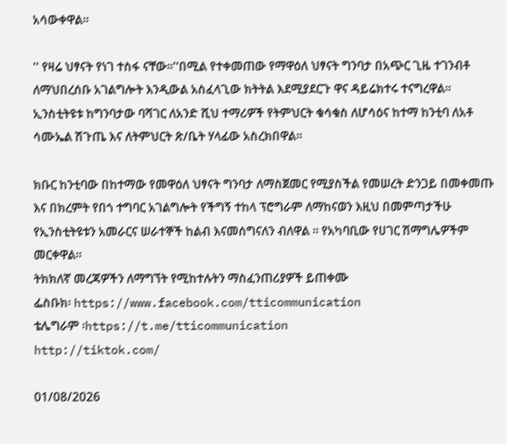አሳውቀዋል።

'' የዛሬ ህፃናት የነገ ተስፋ ናቸው።''በሚል የተቀመጠው የማዋዕለ ህፃናት ግንባታ በአጭር ጊዜ ተገንብቶ ለማህበረሰቡ አገልግሎት እንዲውል አስፈላጊው ክትትል እደሚያደርጉ ዋና ዳይሬክተሩ ተናግረዋል።
ኢንስቲትዩቱ ከግንባታው ባሻገር ለአንድ ሺህ ተማሪዎች የትምህርት ቁሳቁስ ለሆሳዕና ከተማ ከንቲባ ለአቶ ሳሙኤል ሽጉጤ እና ለትምህርት ጽ/ቤት ሃላፊው አስረክበዋል።

ክቡር ከንቲባው በከተማው የመዋዕለ ህፃናት ግንባታ ለማስጀመር የሚያስችል የመሠረት ድንጋይ በመቀመጡ እና በክረምት የበጎ ተግባር አገልግሎት የችግኝ ተከላ ፕሮግራም ለማከናወን እዚህ በመምጣታችሁ የኢንስቲትዩቱን አመራርና ሠራተኞች ከልብ እናመሰግናለን ብለዋል ። የአካባቢው የሀገር ሽማግሌዎችም መርቀዋል።
ትክክለኛ መረጃዎችን ለማግኘት የሚከተሉትን ማስፈንጠሪያዎች ይጠቀሙ
ፌስቡክ፡ https://www.facebook.com/tticommunication
ቴሌግራም ፡https://t.me/tticommunication
http://tiktok.com/

01/08/2026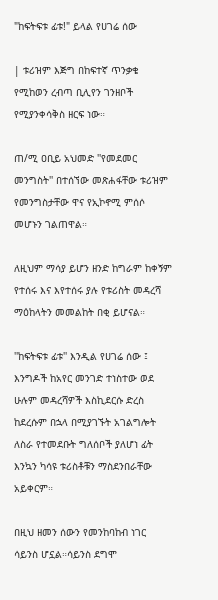"ከፍትፍቱ ፊቱ!" ይላል የሀገሬ ሰው

| ቱሪዝም እጅግ በከፍተኛ ጥንቃቄ የሚከወን ረብጣ ቢሊየን ገንዘቦች የሚያንቀሳቅስ ዘርፍ ነው።

ጠ/ሚ ዐቢይ አህመድ ''የመደመር መንግስት'' በተሰኘው መጽሐፋቸው ቱሪዝም የመንግስታቸው ዋና የኢኮኖሚ ምሰሶ መሆኑን ገልጠዋል።

ለዚህም ማሳያ ይሆን ዘንድ ከግራም ከቀኝም የተሰሩ እና እየተሰሩ ያሉ የቱሪስት መዳረሻ ማዕከላትን መመልከት በቂ ይሆናል።

''ከፍትፍቱ ፊቱ'' እንዲል የሀገሬ ሰው ፤ እንግዶች ከአየር መንገድ ተነስተው ወደ ሁሉም መዳረሻዎች እስኪደርሱ ድረስ ከደረሱም በኋላ በሚያገኙት አገልግሎት ለስራ የተመደቡት ግለሰቦች ያለሆነ ፊት እንኳን ካሳዩ ቱሪስቶቹን ማስደንበራቸው አይቀርም።

በዚህ ዘመን ሰውን የመንከባከብ ነገር ሳይንስ ሆኗል።ሳይንስ ደግሞ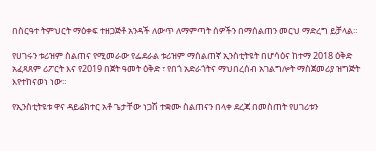በስርዓተ ትምህርት ማዕቀፍ ተዘጋጅቶ አንዳች ለውጥ ለማምጣት ሰዎችን በማሰልጠን መርህ ማድረግ ይቻላል።

የሀገሩን ቱሪዝም ስልጠና የሚመራው የፌደራል ቱሪዝም ማሰልጠኛ ኢንስቲትዩት በሆሳዕና ከተማ 2018 ዕቅድ አፈጻጸም ሪፖርት እና የ2019 በጀት ዓመት ዕቅድ ፣ የበጎ አድራጎትና ማህበረሰብ አገልግሎት ማስጀመሪያ ዝግጅት እየተከናወነ ነው።

የኢንስቲትዩቱ ዋና ዳይሬክተር አቶ ጌታቸው ነጋሽ ተቋሙ ስልጠናን በላቀ ደረጃ በመስጠት የሀገሪቱን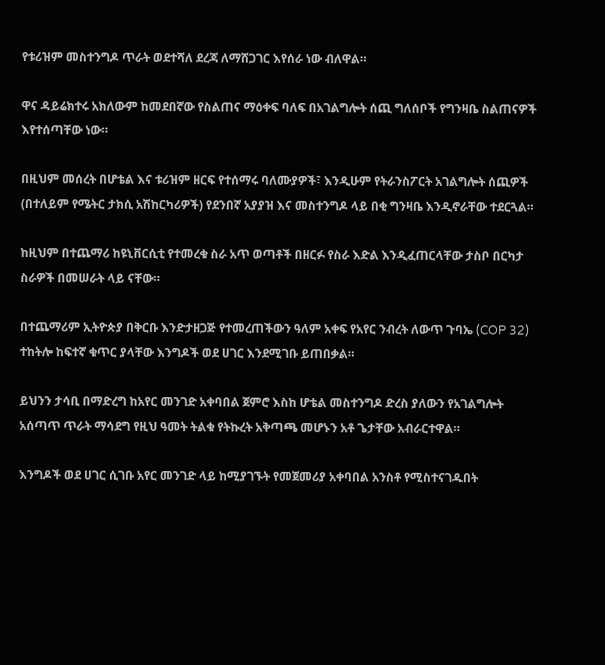የቱሪዝም መስተንግዶ ጥራት ወደተሻለ ደረጃ ለማሸጋገር እየሰራ ነው ብለዋል።

ዋና ዳይሬክተሩ አክለውም ከመደበኛው የስልጠና ማዕቀፍ ባለፍ በአገልግሎት ሰጪ ግለሰቦች የግንዛቤ ስልጠናዎች እየተሰጣቸው ነው።

በዚህም መሰረት በሆቴል እና ቱሪዝም ዘርፍ የተሰማሩ ባለሙያዎች፣ እንዲሁም የትራንስፖርት አገልግሎት ሰጪዎች (በተለይም የሜትር ታክሲ አሽከርካሪዎች) የደንበኛ አያያዝ እና መስተንግዶ ላይ በቂ ግንዛቤ እንዲኖራቸው ተደርጓል።

ከዚህም በተጨማሪ ከዩኒቨርሲቲ የተመረቁ ስራ አጥ ወጣቶች በዘርፉ የስራ እድል እንዲፈጠርላቸው ታስቦ በርካታ ስራዎች በመሠራት ላይ ናቸው።

በተጨማሪም ኢትዮጵያ በቅርቡ እንድታዘጋጅ የተመረጠችውን ዓለም አቀፍ የአየር ንብረት ለውጥ ጉባኤ (COP 32) ተከትሎ ከፍተኛ ቁጥር ያላቸው እንግዶች ወደ ሀገር እንደሚገቡ ይጠበቃል።

ይህንን ታሳቢ በማድረግ ከአየር መንገድ አቀባበል ጀምሮ እስከ ሆቴል መስተንግዶ ድረስ ያለውን የአገልግሎት አሰጣጥ ጥራት ማሳደግ የዚህ ዓመት ትልቁ የትኩረት አቅጣጫ መሆኑን አቶ ጌታቸው አብራርተዋል።

እንግዶች ወደ ሀገር ሲገቡ አየር መንገድ ላይ ከሚያገኙት የመጀመሪያ አቀባበል አንስቶ የሚስተናገዱበት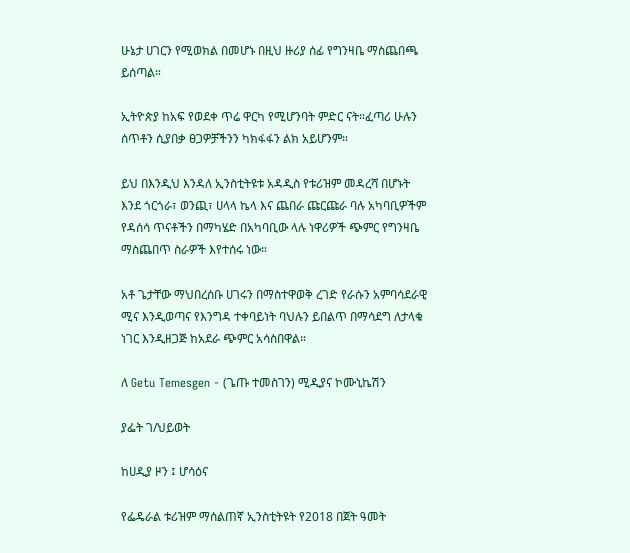ሁኔታ ሀገርን የሚወክል በመሆኑ በዚህ ዙሪያ ሰፊ የግንዛቤ ማስጨበጫ ይሰጣል።

ኢትዮጵያ ከአፍ የወደቀ ጥሬ ዋርካ የሚሆንባት ምድር ናት።ፈጣሪ ሁሉን ሰጥቶን ሲያበቃ ፀጋዎቻችንን ካክፋፋን ልክ አይሆንም።

ይህ በእንዲህ እንዳለ ኢንስቲትዩቱ አዳዲስ የቱሪዝም መዳረሻ በሆኑት እንደ ጎርጎራ፣ ወንጪ፣ ሀላላ ኬላ እና ጨበራ ጩርጩራ ባሉ አካባቢዎችም የዳሰሳ ጥናቶችን በማካሄድ በአካባቢው ላሉ ነዋሪዎች ጭምር የግንዛቤ ማስጨበጥ ስራዎች እየተሰሩ ነው።

አቶ ጌታቸው ማህበረሰቡ ሀገሩን በማስተዋወቅ ረገድ የራሱን አምባሳደራዊ ሚና እንዲወጣና የእንግዳ ተቀባይነት ባህሉን ይበልጥ በማሳደግ ለታላቁ ነገር እንዲዘጋጅ ከአደራ ጭምር አሳስበዋል።

ለ Getu Temesgen - (ጌጡ ተመስገን) ሚዲያና ኮሙኒኬሽን

ያፌት ገ/ህይወት

ከሀዲያ ዞን ፤ ሆሳዕና

የፌዴራል ቱሪዝም ማሰልጠኛ ኢንስቲትዩት የ2018 በጀት ዓመት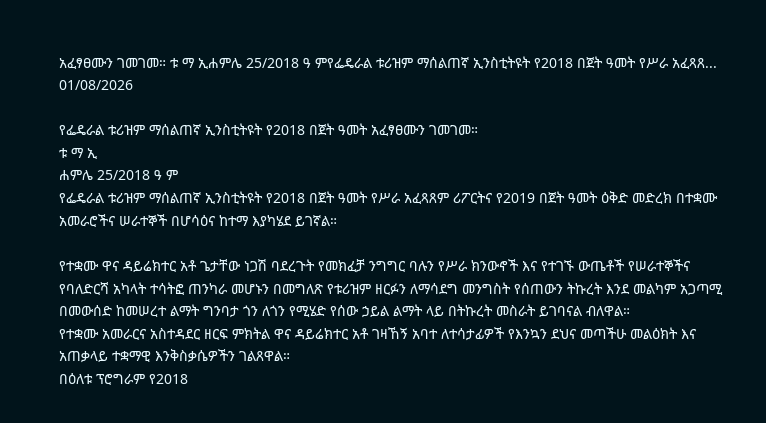አፈፃፀሙን ገመገመ። ቱ ማ ኢሐምሌ 25/2018 ዓ ምየፌዴራል ቱሪዝም ማሰልጠኛ ኢንስቲትዩት የ2018 በጀት ዓመት የሥራ አፈጻጸ...
01/08/2026

የፌዴራል ቱሪዝም ማሰልጠኛ ኢንስቲትዩት የ2018 በጀት ዓመት አፈፃፀሙን ገመገመ።
ቱ ማ ኢ
ሐምሌ 25/2018 ዓ ም
የፌዴራል ቱሪዝም ማሰልጠኛ ኢንስቲትዩት የ2018 በጀት ዓመት የሥራ አፈጻጸም ሪፖርትና የ2019 በጀት ዓመት ዕቅድ መድረክ በተቋሙ አመራሮችና ሠራተኞች በሆሳዕና ከተማ እያካሄደ ይገኛል።

የተቋሙ ዋና ዳይሬክተር አቶ ጌታቸው ነጋሽ ባደረጉት የመክፈቻ ንግግር ባሉን የሥራ ክንውኖች እና የተገኙ ውጤቶች የሠራተኞችና የባለድርሻ አካላት ተሳትፎ ጠንካራ መሆኑን በመግለጽ የቱሪዝም ዘርፉን ለማሳደግ መንግስት የሰጠውን ትኩረት እንደ መልካም አጋጣሚ በመውሰድ ከመሠረተ ልማት ግንባታ ጎን ለጎን የሚሄድ የሰው ኃይል ልማት ላይ በትኩረት መስራት ይገባናል ብለዋል።
የተቋሙ አመራርና አስተዳደር ዘርፍ ምክትል ዋና ዳይሬክተር አቶ ገዛኸኝ አባተ ለተሳታፊዎች የእንኳን ደህና መጣችሁ መልዕክት እና አጠቃላይ ተቋማዊ እንቅስቃሴዎችን ገልጸዋል።
በዕለቱ ፕሮግራም የ2018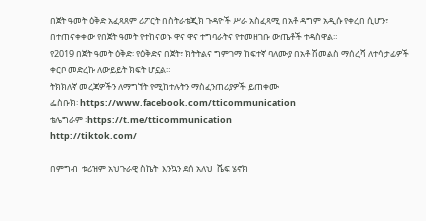በጀት ዓመት ዕቅድ አፈጻጸም ሪፖርት በስትራቴጂክ ጉዳዮች ሥራ አስፈጻሚ በአቶ ዳግም አዲሱ የቀረበ ሲሆን፣ በተጠናቀቀው የበጀት ዓመት የተከናወኑ ዋና ዋና ተግባራትና የተመዘገቡ ውጤቶች ተዳስዋል።
የ2019 በጀት ዓመት ዕቅድ፡ የዕቅድና በጀት፣ ክትትልና ግምገማ ከፍተኛ ባለሙያ በአቶ ሽመልስ ማሰረሻ ለተሳታፊዎች ቀርቦ መድረኩ ለውይይት ክፍት ሆኗል።
ትክክለኛ መረጃዎችን ለማግኘት የሚከተሉትን ማስፈንጠሪያዎች ይጠቀሙ
ፌስቡክ፡ https://www.facebook.com/tticommunication
ቴሌግራም ፡https://t.me/tticommunication
http://tiktok.com/

በምግብ  ቱሪዝም አህጉራዊ ስኬት  እንኳን ደሰ አለህ  ሼፍ ሄኖክ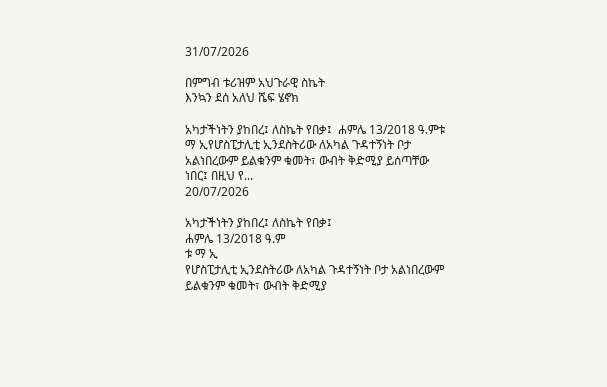31/07/2026

በምግብ ቱሪዝም አህጉራዊ ስኬት
እንኳን ደሰ አለህ ሼፍ ሄኖክ

አካታችነትን ያከበረ፤ ለስኬት የበቃ፤  ሐምሌ 13/2018 ዓ.ምቱ ማ ኢየሆስፒታሊቲ ኢንደስትሪው ለአካል ጉዳተኝነት ቦታ አልነበረውም ይልቁንም ቁመት፣ ውብት ቅድሚያ ይሰጣቸው ነበር፤ በዚህ የ...
20/07/2026

አካታችነትን ያከበረ፤ ለስኬት የበቃ፤
ሐምሌ 13/2018 ዓ.ም
ቱ ማ ኢ
የሆስፒታሊቲ ኢንደስትሪው ለአካል ጉዳተኝነት ቦታ አልነበረውም ይልቁንም ቁመት፣ ውብት ቅድሚያ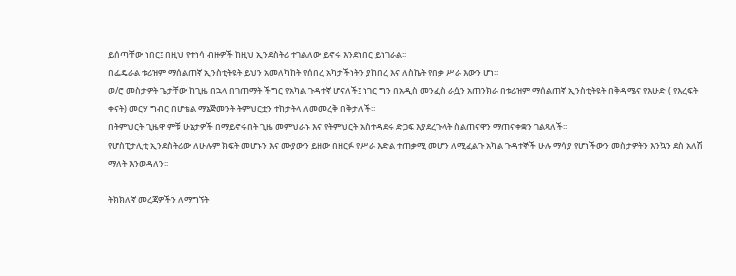ይሰጣቸው ነበር፤ በዚህ የተነሳ ብዙዎች ከዚህ ኢንደስትሪ ተገልለው ይኖሩ እንደነበር ይነገራል፡፡
በፌዴራል ቱሪዝም ማሰልጠኛ ኢንስቲትዩት ይህን አመለካከት የሰበረ አካታችነትን ያከበረ እና ለስኬት የበቃ ሥራ እውን ሆነ፡፡
ወ/ሮ መስታዎት ጌታቸው ከጊዜ በኋላ በገጠማት ችግር የአካል ጉዳተኛ ሆናለች፤ ነገር ግን በአዲስ መንፈስ ራሷን አጠንክራ በቱሪዝም ማሰልጠኛ ኢንስቲትዩት በቅዳሜና የእሁድ ( የእረፍት ቀናት) መርሃ ግብር በሆቴል ማኔጅመንት ትምህርቷን ተከታትላ ለመመረቅ በቅታለች፡፡
በትምህርት ጊዜዋ ምቹ ሁኔታዎች በማይኖሩበት ጊዜ መምህራኑ እና የትምህርት አስተዳደሩ ድጋፍ እያደረጉላት ስልጠናዋን ማጠናቀቋን ገልጻለች፡፡
የሆስፒታሊቲ ኢንደስትሪው ለሁሉም ክፍት መሆኑን እና ሙያውን ይዘው በዘርፉ የሥራ እድል ተጠቃሚ መሆን ለሚፈልጉ አካል ጉዳተኞች ሁሉ ማሳያ የሆነችውን መስታዎትን እንኳን ደስ አለሽ ማለት እንወዳለን፡፡

ትክክለኛ መረጃዎችን ለማግኘት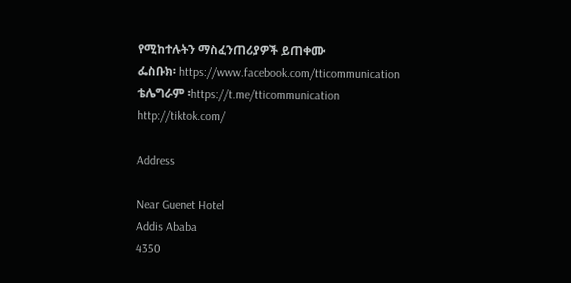የሚከተሉትን ማስፈንጠሪያዎች ይጠቀሙ
ፌስቡክ፡ https://www.facebook.com/tticommunication
ቴሌግራም ፡https://t.me/tticommunication
http://tiktok.com/

Address

Near Guenet Hotel
Addis Ababa
4350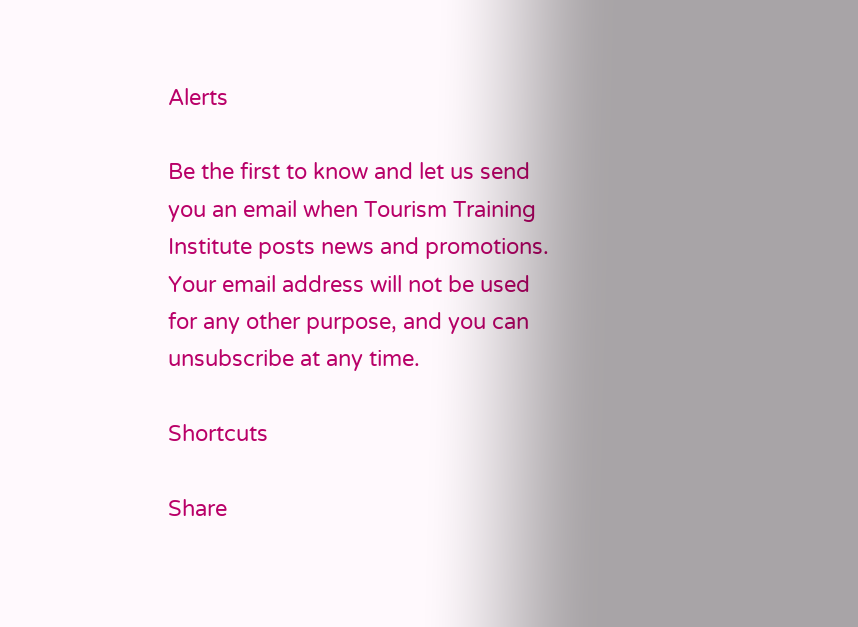Alerts

Be the first to know and let us send you an email when Tourism Training Institute posts news and promotions. Your email address will not be used for any other purpose, and you can unsubscribe at any time.

Shortcuts

Share